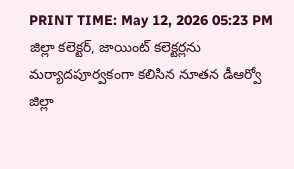PRINT TIME: May 12, 2026 05:23 PM
జిల్లా కలెక్టర్, జాయింట్ కలెక్టర్లను మర్యాదపూర్వకంగా కలిసిన నూతన డీఆర్వో
జిల్లా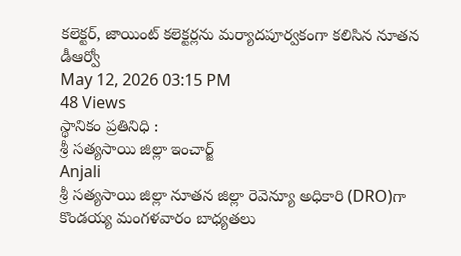కలెక్టర్, జాయింట్ కలెక్టర్లను మర్యాదపూర్వకంగా కలిసిన నూతన డీఆర్వో
May 12, 2026 03:15 PM
48 Views
స్థానికం ప్రతినిధి :
శ్రీ సత్యసాయి జిల్లా ఇంచార్జ్
Anjali
శ్రీ సత్యసాయి జిల్లా నూతన జిల్లా రెవెన్యూ అధికారి (DRO)గా కొండయ్య మంగళవారం బాధ్యతలు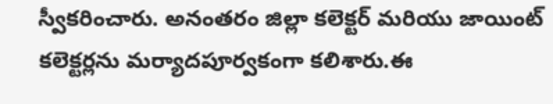స్వీకరించారు. అనంతరం జిల్లా కలెక్టర్ మరియు జాయింట్ కలెక్టర్లను మర్యాదపూర్వకంగా కలిశారు.ఈ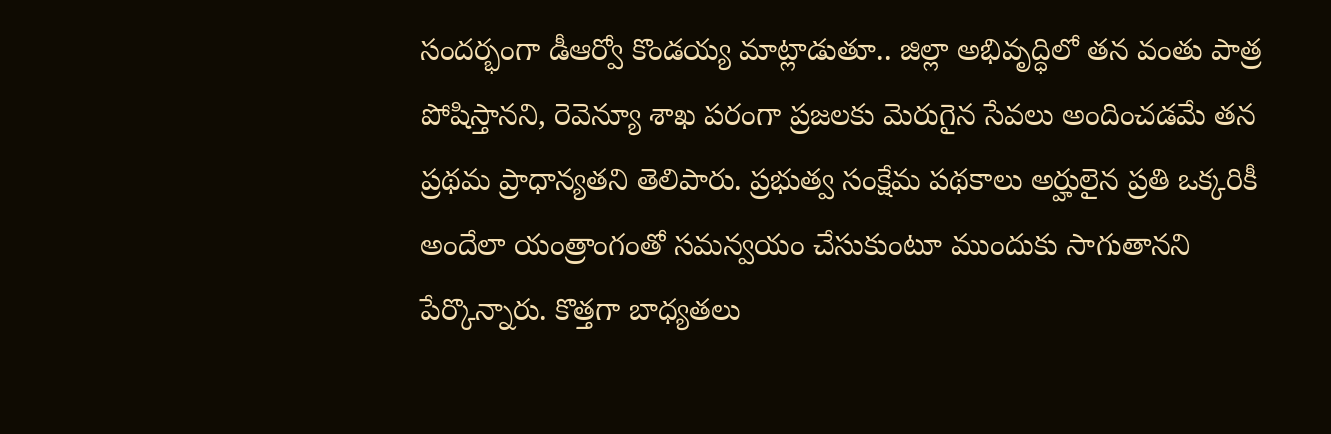సందర్భంగా డీఆర్వో కొండయ్య మాట్లాడుతూ.. జిల్లా అభివృద్ధిలో తన వంతు పాత్ర పోషిస్తానని, రెవెన్యూ శాఖ పరంగా ప్రజలకు మెరుగైన సేవలు అందించడమే తన ప్రథమ ప్రాధాన్యతని తెలిపారు. ప్రభుత్వ సంక్షేమ పథకాలు అర్హులైన ప్రతి ఒక్కరికీ అందేలా యంత్రాంగంతో సమన్వయం చేసుకుంటూ ముందుకు సాగుతానని పేర్కొన్నారు. కొత్తగా బాధ్యతలు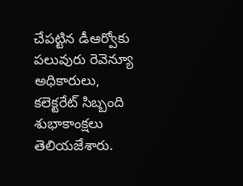చేపట్టిన డీఆర్వోకు పలువురు రెవెన్యూ అధికారులు, కలెక్టరేట్ సిబ్బంది శుభాకాంక్షలు తెలియజేశారు.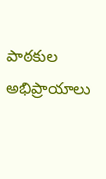పాఠకుల అభిప్రాయాలు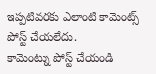ఇప్పటివరకు ఎలాంటి కామెంట్స్ పోస్ట్ చేయలేదు.
కామెంట్ను పోస్ట్ చేయండి